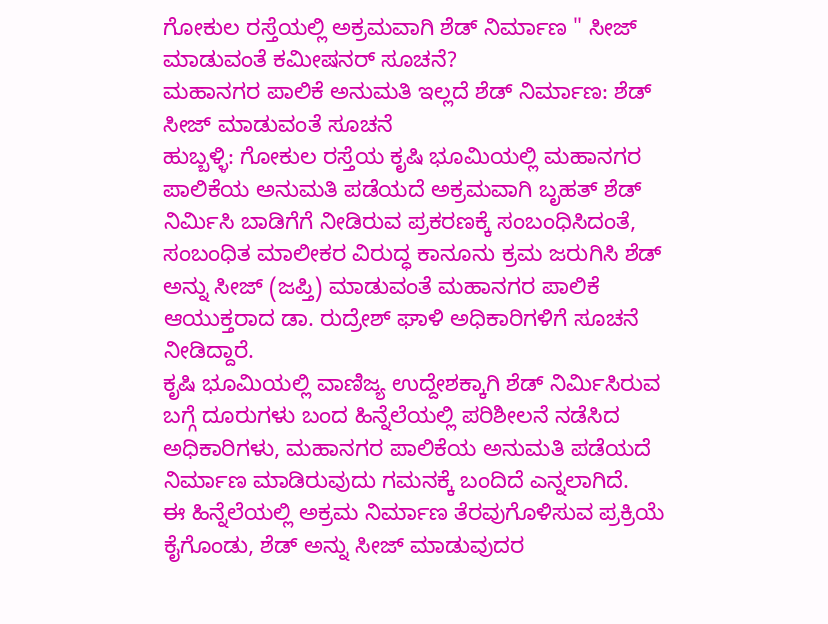ಗೋಕುಲ ರಸ್ತೆಯಲ್ಲಿ ಅಕ್ರಮವಾಗಿ ಶೆಡ್ ನಿರ್ಮಾಣ " ಸೀಜ್ ಮಾಡುವಂತೆ ಕಮೀಷನರ್ ಸೂಚನೆ?
ಮಹಾನಗರ ಪಾಲಿಕೆ ಅನುಮತಿ ಇಲ್ಲದೆ ಶೆಡ್ ನಿರ್ಮಾಣ: ಶೆಡ್ ಸೀಜ್ ಮಾಡುವಂತೆ ಸೂಚನೆ
ಹುಬ್ಬಳ್ಳಿ: ಗೋಕುಲ ರಸ್ತೆಯ ಕೃಷಿ ಭೂಮಿಯಲ್ಲಿ ಮಹಾನಗರ ಪಾಲಿಕೆಯ ಅನುಮತಿ ಪಡೆಯದೆ ಅಕ್ರಮವಾಗಿ ಬೃಹತ್ ಶೆಡ್ ನಿರ್ಮಿಸಿ ಬಾಡಿಗೆಗೆ ನೀಡಿರುವ ಪ್ರಕರಣಕ್ಕೆ ಸಂಬಂಧಿಸಿದಂತೆ, ಸಂಬಂಧಿತ ಮಾಲೀಕರ ವಿರುದ್ಧ ಕಾನೂನು ಕ್ರಮ ಜರುಗಿಸಿ ಶೆಡ್ ಅನ್ನು ಸೀಜ್ (ಜಪ್ತಿ) ಮಾಡುವಂತೆ ಮಹಾನಗರ ಪಾಲಿಕೆ ಆಯುಕ್ತರಾದ ಡಾ. ರುದ್ರೇಶ್ ಘಾಳಿ ಅಧಿಕಾರಿಗಳಿಗೆ ಸೂಚನೆ ನೀಡಿದ್ದಾರೆ.
ಕೃಷಿ ಭೂಮಿಯಲ್ಲಿ ವಾಣಿಜ್ಯ ಉದ್ದೇಶಕ್ಕಾಗಿ ಶೆಡ್ ನಿರ್ಮಿಸಿರುವ ಬಗ್ಗೆ ದೂರುಗಳು ಬಂದ ಹಿನ್ನೆಲೆಯಲ್ಲಿ ಪರಿಶೀಲನೆ ನಡೆಸಿದ ಅಧಿಕಾರಿಗಳು, ಮಹಾನಗರ ಪಾಲಿಕೆಯ ಅನುಮತಿ ಪಡೆಯದೆ ನಿರ್ಮಾಣ ಮಾಡಿರುವುದು ಗಮನಕ್ಕೆ ಬಂದಿದೆ ಎನ್ನಲಾಗಿದೆ.
ಈ ಹಿನ್ನೆಲೆಯಲ್ಲಿ ಅಕ್ರಮ ನಿರ್ಮಾಣ ತೆರವುಗೊಳಿಸುವ ಪ್ರಕ್ರಿಯೆ ಕೈಗೊಂಡು, ಶೆಡ್ ಅನ್ನು ಸೀಜ್ ಮಾಡುವುದರ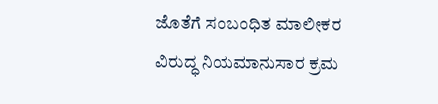ಜೊತೆಗೆ ಸಂಬಂಧಿತ ಮಾಲೀಕರ ವಿರುದ್ಧ ನಿಯಮಾನುಸಾರ ಕ್ರಮ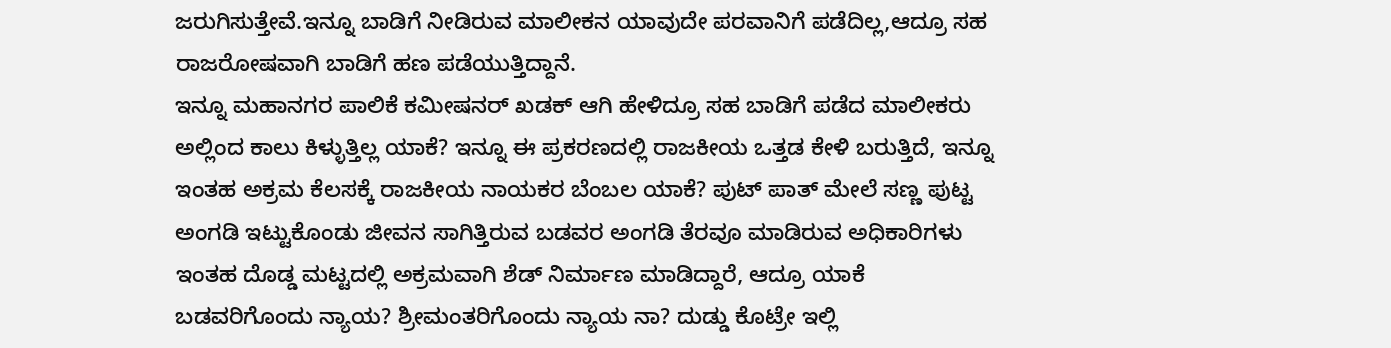ಜರುಗಿಸುತ್ತೇವೆ.ಇನ್ನೂ ಬಾಡಿಗೆ ನೀಡಿರುವ ಮಾಲೀಕನ ಯಾವುದೇ ಪರವಾನಿಗೆ ಪಡೆದಿಲ್ಲ,ಆದ್ರೂ ಸಹ ರಾಜರೋಷವಾಗಿ ಬಾಡಿಗೆ ಹಣ ಪಡೆಯುತ್ತಿದ್ದಾನೆ.
ಇನ್ನೂ ಮಹಾನಗರ ಪಾಲಿಕೆ ಕಮೀಷನರ್ ಖಡಕ್ ಆಗಿ ಹೇಳಿದ್ರೂ ಸಹ ಬಾಡಿಗೆ ಪಡೆದ ಮಾಲೀಕರು ಅಲ್ಲಿಂದ ಕಾಲು ಕಿಳ್ಳುತ್ತಿಲ್ಲ ಯಾಕೆ? ಇನ್ನೂ ಈ ಪ್ರಕರಣದಲ್ಲಿ ರಾಜಕೀಯ ಒತ್ತಡ ಕೇಳಿ ಬರುತ್ತಿದೆ, ಇನ್ನೂ ಇಂತಹ ಅಕ್ರಮ ಕೆಲಸಕ್ಕೆ ರಾಜಕೀಯ ನಾಯಕರ ಬೆಂಬಲ ಯಾಕೆ? ಪುಟ್ ಪಾತ್ ಮೇಲೆ ಸಣ್ಣ ಪುಟ್ಟ ಅಂಗಡಿ ಇಟ್ಟುಕೊಂಡು ಜೀವನ ಸಾಗಿತ್ತಿರುವ ಬಡವರ ಅಂಗಡಿ ತೆರವೂ ಮಾಡಿರುವ ಅಧಿಕಾರಿಗಳು ಇಂತಹ ದೊಡ್ಡ ಮಟ್ಟದಲ್ಲಿ ಅಕ್ರಮವಾಗಿ ಶೆಡ್ ನಿರ್ಮಾಣ ಮಾಡಿದ್ದಾರೆ, ಆದ್ರೂ ಯಾಕೆ ಬಡವರಿಗೊಂದು ನ್ಯಾಯ? ಶ್ರೀಮಂತರಿಗೊಂದು ನ್ಯಾಯ ನಾ? ದುಡ್ಡು ಕೊಟ್ರೇ ಇಲ್ಲಿ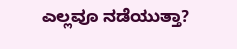ಎಲ್ಲವೂ ನಡೆಯುತ್ತಾ?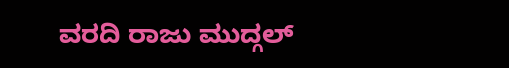ವರದಿ ರಾಜು ಮುದ್ಗಲ್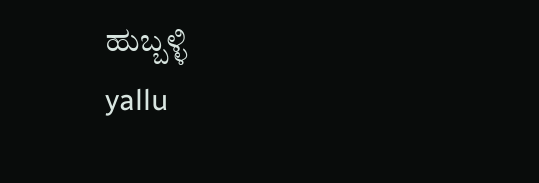ಹುಬ್ಬಳ್ಳಿ
yallu